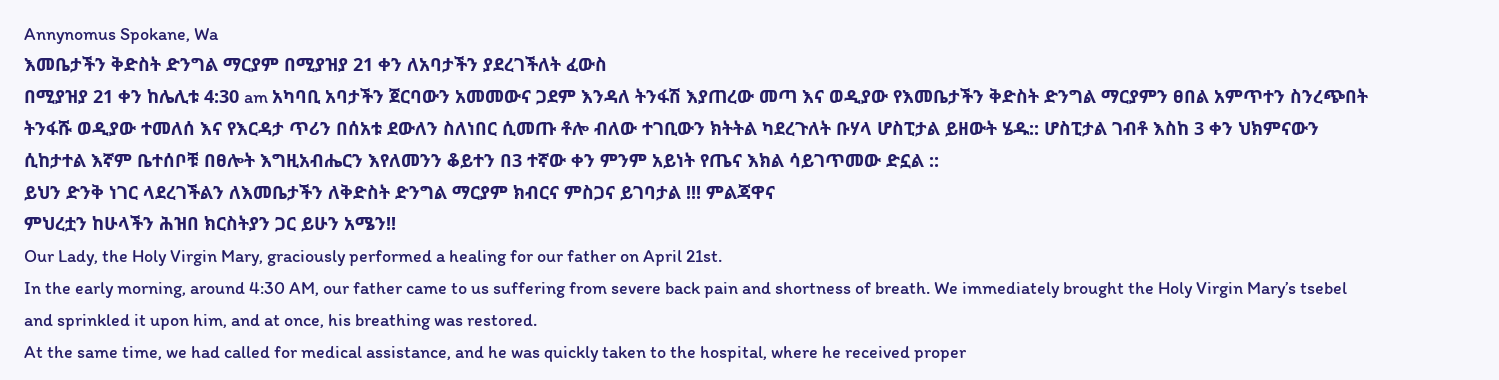Annynomus Spokane, Wa
እመቤታችን ቅድስት ድንግል ማርያም በሚያዝያ 21 ቀን ለአባታችን ያደረገችለት ፈውስ
በሚያዝያ 21 ቀን ከሌሊቱ 4:30 am አካባቢ አባታችን ጀርባውን አመመውና ጋደም እንዳለ ትንፋሽ እያጠረው መጣ እና ወዲያው የእመቤታችን ቅድስት ድንግል ማርያምን ፀበል አምጥተን ስንረጭበት ትንፋሹ ወዲያው ተመለሰ እና የእርዳታ ጥሪን በሰአቱ ደውለን ስለነበር ሲመጡ ቶሎ ብለው ተገቢውን ክትትል ካደረጉለት ቡሃላ ሆስፒታል ይዘውት ሄዱ:: ሆስፒታል ገብቶ እስከ 3 ቀን ህክምናውን ሲከታተል እኛም ቤተሰቦቹ በፀሎት እግዚአብሔርን እየለመንን ቆይተን በ3 ተኛው ቀን ምንም አይነት የጤና እክል ሳይገጥመው ድኗል ::
ይህን ድንቅ ነገር ላደረገችልን ለእመቤታችን ለቅድስት ድንግል ማርያም ክብርና ምስጋና ይገባታል !!! ምልጃዋና
ምህረቷን ከሁላችን ሕዝበ ክርስትያን ጋር ይሁን አሜን!!
Our Lady, the Holy Virgin Mary, graciously performed a healing for our father on April 21st.
In the early morning, around 4:30 AM, our father came to us suffering from severe back pain and shortness of breath. We immediately brought the Holy Virgin Mary’s tsebel and sprinkled it upon him, and at once, his breathing was restored.
At the same time, we had called for medical assistance, and he was quickly taken to the hospital, where he received proper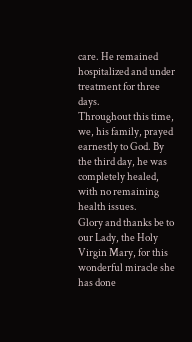care. He remained hospitalized and under treatment for three days.
Throughout this time, we, his family, prayed earnestly to God. By the third day, he was completely healed, with no remaining health issues.
Glory and thanks be to our Lady, the Holy Virgin Mary, for this wonderful miracle she has done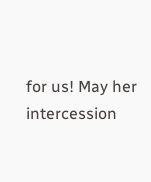for us! May her intercession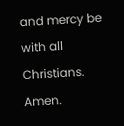and mercy be with all Christians. Amen.